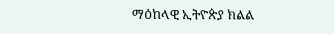ማዕከላዊ ኢትዮጵያ ክልል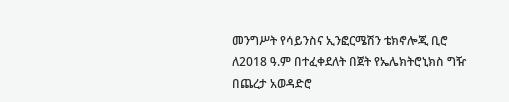መንግሥት የሳይንስና ኢንፎርሜሽን ቴክኖሎጂ ቢሮ ለ2018 ዓ.ም በተፈቀደለት በጀት የኤሌክትሮኒክስ ግዥ በጨረታ አወዳድሮ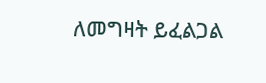ለመግዛት ይፈልጋል